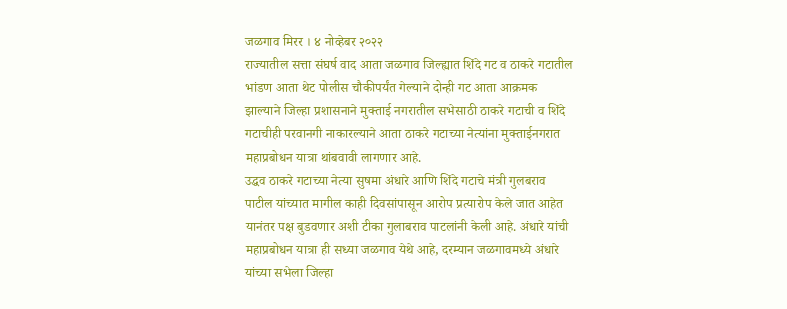जळगाव मिरर । ४ नोव्हेबर २०२२
राज्यातील सत्ता संघर्ष वाद आता जळगाव जिल्ह्यात शिंदे गट व ठाकरे गटातील भांडण आता थेट पोलीस चौकीपर्यंत गेल्याने दोन्ही गट आता आक्रमक झाल्याने जिल्हा प्रशासनाने मुक्ताई नगरातील सभेसाठी ठाकरे गटाची व शिंदे गटाचीही परवानगी नाकारल्याने आता ठाकरे गटाच्या नेत्यांना मुक्ताईनगरात महाप्रबोधन यात्रा थांबवावी लागणार आहे.
उद्धव ठाकरे गटाच्या नेत्या सुषमा अंधारे आणि शिंदे गटाचे मंत्री गुलबराव पाटील यांच्यात मागील काही दिवसांपासून आरोप प्रत्यारोप केले जात आहेत यानंतर पक्ष बुडवणार अशी टीका गुलाबराव पाटलांनी केली आहे. अंधारे यांची महाप्रबोधन यात्रा ही सध्या जळगाव येथे आहे, दरम्यान जळगावमध्ये अंधारे यांच्या सभेला जिल्हा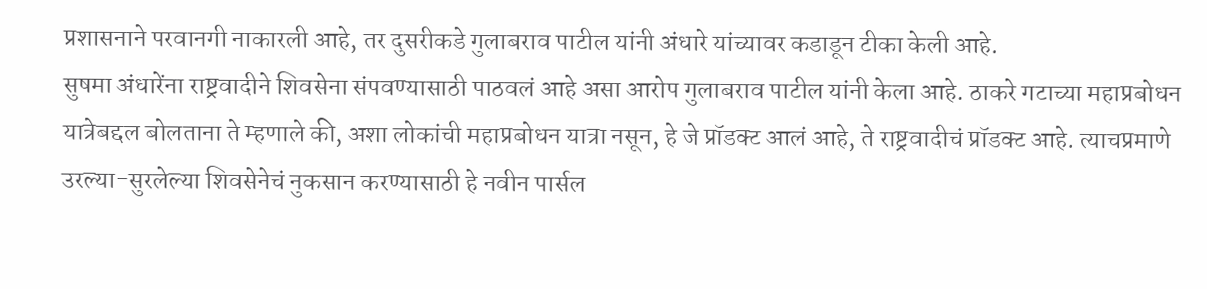प्रशासनाने परवानगी नाकारली आहे, तर दुसरीकडे गुलाबराव पाटील यांनी अंधारे यांच्यावर कडाडून टीका केली आहे.
सुषमा अंधारेंना राष्ट्रवादीने शिवसेना संपवण्यासाठी पाठवलं आहे असा आरोप गुलाबराव पाटील यांनी केला आहे. ठाकरे गटाच्या महाप्रबोधन यात्रेबद्दल बोलताना ते म्हणाले की, अशा लोकांची महाप्रबोधन यात्रा नसून, हे जे प्रॉडक्ट आलं आहे, ते राष्ट्रवादीचं प्रॉडक्ट आहे. त्याचप्रमाणे उरल्या-सुरलेल्या शिवसेनेचं नुकसान करण्यासाठी हे नवीन पार्सल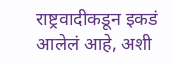राष्ट्रवादीकडून इकडं आलेलं आहे, अशी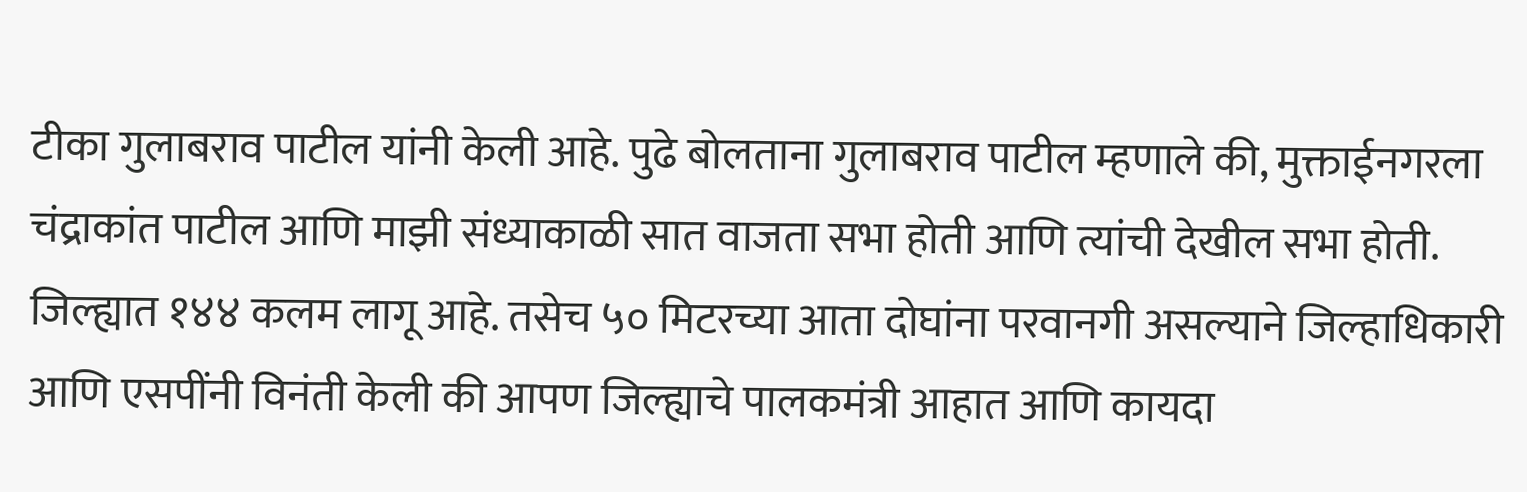टीका गुलाबराव पाटील यांनी केली आहे. पुढे बोलताना गुलाबराव पाटील म्हणाले की, मुक्ताईनगरला चंद्राकांत पाटील आणि माझी संध्याकाळी सात वाजता सभा होती आणि त्यांची देखील सभा होती. जिल्ह्यात १४४ कलम लागू आहे. तसेच ५० मिटरच्या आता दोघांना परवानगी असल्याने जिल्हाधिकारी आणि एसपींनी विनंती केली की आपण जिल्ह्याचे पालकमंत्री आहात आणि कायदा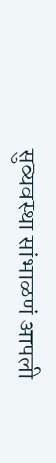सुव्यवस्था सांभाळणं आपली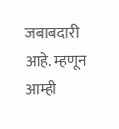जबाबदारी आहे. म्हणून आम्ही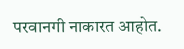परवानगी नाकारत आहोत.